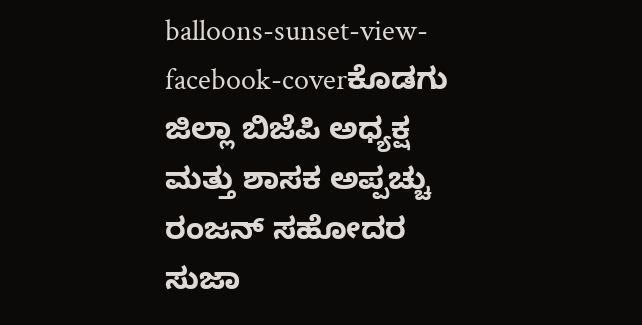balloons-sunset-view-facebook-coverಕೊಡಗು ಜಿಲ್ಲಾ ಬಿಜೆಪಿ ಅಧ್ಯಕ್ಷ ಮತ್ತು ಶಾಸಕ ಅಪ್ಪಚ್ಚು ರಂಜನ್ ಸಹೋದರ ಸುಜಾ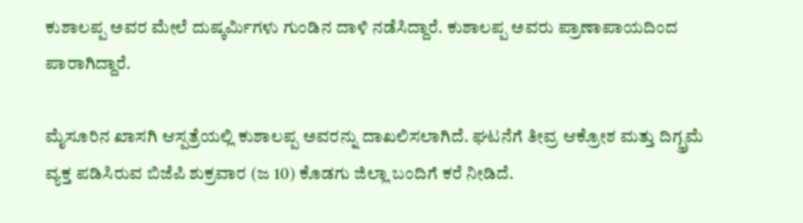ಕುಶಾಲಪ್ಪ ಅವರ ಮೇಲೆ ದುಷ್ಕರ್ಮಿಗಳು ಗುಂಡಿನ ದಾಳಿ ನಡೆಸಿದ್ದಾರೆ. ಕುಶಾಲಪ್ಪ ಅವರು ಪ್ರಾಣಾಪಾಯದಿಂದ ಪಾರಾಗಿದ್ದಾರೆ.

ಮೈಸೂರಿನ ಖಾಸಗಿ ಆಸ್ಪತ್ರೆಯಲ್ಲಿ ಕುಶಾಲಪ್ಪ ಅವರನ್ನು ದಾಖಲಿಸಲಾಗಿದೆ. ಘಟನೆಗೆ ತೀವ್ರ ಆಕ್ರೋಶ ಮತ್ತು ದಿಗ್ಭ್ರಮೆ ವ್ಯಕ್ತ ಪಡಿಸಿರುವ ಬಿಜೆಪಿ ಶುಕ್ರವಾರ (ಜ 10) ಕೊಡಗು ಜಿಲ್ಲಾ ಬಂದಿಗೆ ಕರೆ ನೀಡಿದೆ.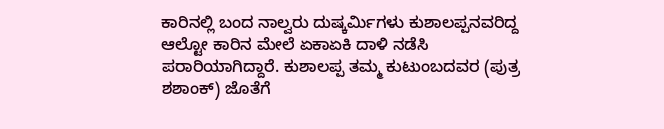ಕಾರಿನಲ್ಲಿ ಬಂದ ನಾಲ್ವರು ದುಷ್ಕರ್ಮಿಗಳು ಕುಶಾಲಪ್ಪನವರಿದ್ದ ಆಲ್ಟೋ ಕಾರಿನ ಮೇಲೆ ಏಕಾಏಕಿ ದಾಳಿ ನಡೆಸಿ ಪರಾರಿಯಾಗಿದ್ದಾರೆ. ಕುಶಾಲಪ್ಪ ತಮ್ಮ ಕುಟುಂಬದವರ (ಪುತ್ರ ಶಶಾಂಕ್) ಜೊತೆಗೆ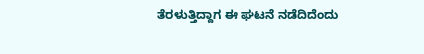ತೆರಳುತ್ತಿದ್ದಾಗ ಈ ಘಟನೆ ನಡೆದಿದೆಂದು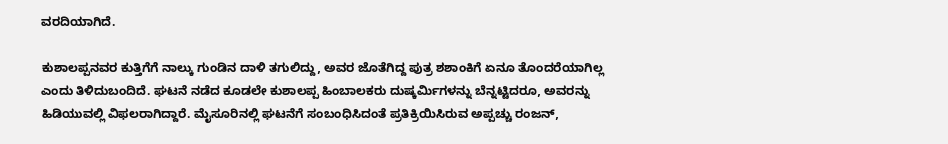ವರದಿಯಾಗಿದೆ.

ಕುಶಾಲಪ್ಪನವರ ಕುತ್ತಿಗೆಗೆ ನಾಲ್ಕು ಗುಂಡಿನ ದಾಳಿ ತಗುಲಿದ್ದು, ಅವರ ಜೊತೆಗಿದ್ದ ಪುತ್ರ ಶಶಾಂಕಿಗೆ ಏನೂ ತೊಂದರೆಯಾಗಿಲ್ಲ ಎಂದು ತಿಳಿದುಬಂದಿದೆ. ಘಟನೆ ನಡೆದ ಕೂಡಲೇ ಕುಶಾಲಪ್ಪ ಹಿಂಬಾಲಕರು ದುಷ್ಕರ್ಮಿಗಳನ್ನು ಬೆನ್ನಟ್ಟಿದರೂ, ಅವರನ್ನು ಹಿಡಿಯುವಲ್ಲಿ ವಿಫಲರಾಗಿದ್ದಾರೆ. ಮೈಸೂರಿನಲ್ಲಿ ಘಟನೆಗೆ ಸಂಬಂಧಿಸಿದಂತೆ ಪ್ರತಿಕ್ರಿಯಿಸಿರುವ ಅಪ್ಪಚ್ಚು ರಂಜನ್,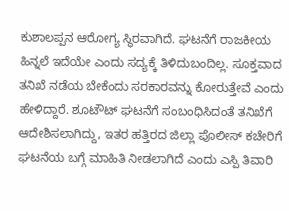ಕುಶಾಲಪ್ಪನ ಆರೋಗ್ಯ ಸ್ಥಿರವಾಗಿದೆ. ಘಟನೆಗೆ ರಾಜಕೀಯ ಹಿನ್ನಲೆ ಇದೆಯೇ ಎಂದು ಸದ್ಯಕ್ಕೆ ತಿಳಿದುಬಂದಿಲ್ಲ. ಸೂಕ್ತವಾದ ತನಿಖೆ ನಡೆಯ ಬೇಕೆಂದು ಸರಕಾರವನ್ನು ಕೋರುತ್ತೇವೆ ಎಂದು ಹೇಳಿದ್ದಾರೆ. ಶೂಟೌಟ್ ಘಟನೆಗೆ ಸಂಬಂಧಿಸಿದಂತೆ ತನಿಖೆಗೆ ಆದೇಶಿಸಲಾಗಿದ್ದು, ಇತರ ಹತ್ತಿರದ ಜಿಲ್ಲಾ ಪೊಲೀಸ್ ಕಚೇರಿಗೆ ಘಟನೆಯ ಬಗ್ಗೆ ಮಾಹಿತಿ ನೀಡಲಾಗಿದೆ ಎಂದು ಎಸ್ಪಿ ತಿವಾರಿ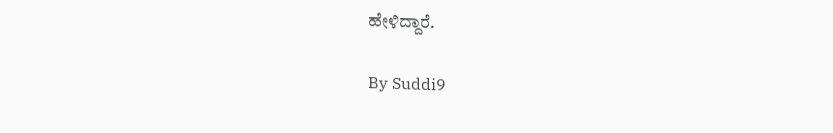ಹೇಳಿದ್ದಾರೆ.

By Suddi9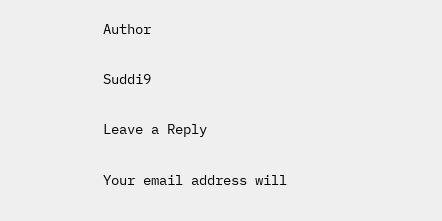Author

Suddi9

Leave a Reply

Your email address will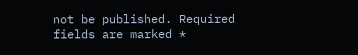not be published. Required fields are marked *